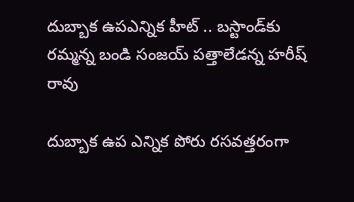దుబ్బాక ఉపఎన్నిక హీట్ .. బస్టాండ్‌కు రమ్మన్న బండి సంజయ్‌ పత్తాలేడన్న హరీష్ రావు

దుబ్బాక ఉప ఎన్నిక పోరు రసవత్తరంగా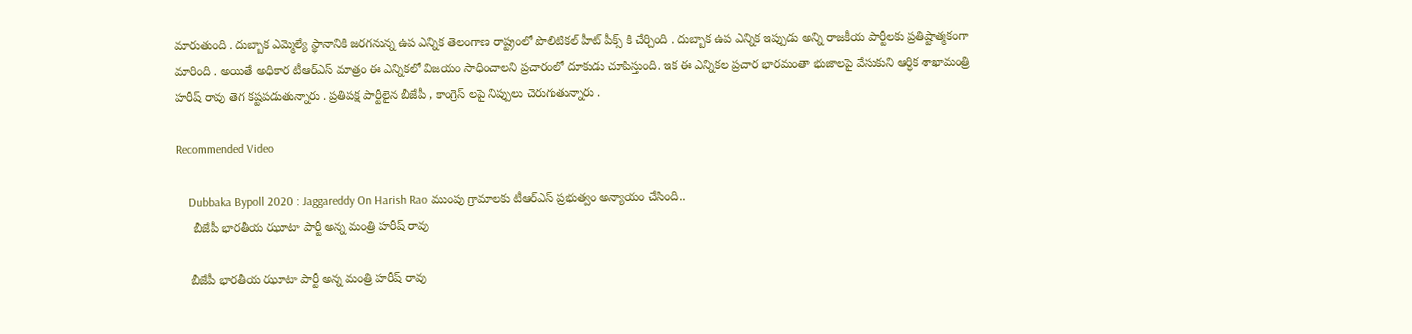మారుతుంది . దుబ్బాక ఎమ్మెల్యే స్థానానికి జరగనున్న ఉప ఎన్నిక తెలంగాణ రాష్ట్రంలో పొలిటికల్ హీట్ పీక్స్ కి చేర్చింది . దుబ్బాక ఉప ఎన్నిక ఇప్పుడు అన్ని రాజకీయ పార్టీలకు ప్రతిష్టాత్మకంగా మారింది . అయితే అధికార టీఆర్ఎస్ మాత్రం ఈ ఎన్నికలో విజయం సాధించాలని ప్రచారంలో దూకుడు చూపిస్తుంది. ఇక ఈ ఎన్నికల ప్రచార భారమంతా భుజాలపై వేసుకుని ఆర్ధిక శాఖామంత్రి హరీష్ రావు తెగ కష్టపడుతున్నారు . ప్రతిపక్ష పార్టీలైన బీజేపీ , కాంగ్రెస్ లపై నిప్పులు చెరుగుతున్నారు .

Recommended Video

    Dubbaka Bypoll 2020 : Jaggareddy On Harish Rao ముంపు గ్రామాలకు టీఆర్‌ఎస్ ప్రభుత్వం అన్యాయం చేసింది..
     బీజేపీ భారతీయ ఝూటా పార్టీ అన్న మంత్రి హరీష్ రావు

    బీజేపీ భారతీయ ఝూటా పార్టీ అన్న మంత్రి హరీష్ రావు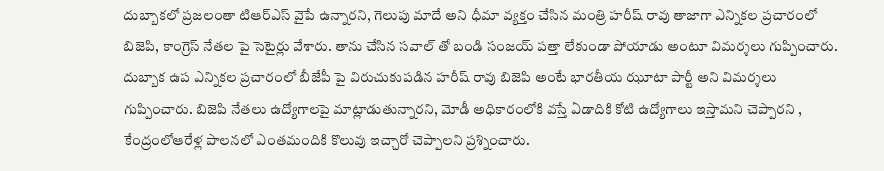దుబ్బాకలో ప్రజలంతా టిఆర్ఎస్ వైపే ఉన్నారని, గెలుపు మాదే అని ధీమా వ్యక్తం చేసిన మంత్రి హరీష్ రావు తాజాగా ఎన్నికల ప్రచారంలో బిజెపి, కాంగ్రెస్ నేతల పై సెటైర్లు వేశారు. తాను చేసిన సవాల్ తో బండి సంజయ్ పత్తా లేకుండా పోయాడు అంటూ విమర్శలు గుప్పించారు. దుబ్బాక ఉప ఎన్నికల ప్రచారంలో బీజేపీ పై విరుచుకుపడిన హరీష్ రావు బిజెపి అంటే భారతీయ ఝూటా పార్టీ అని విమర్శలు గుప్పించారు. బిజెపి నేతలు ఉద్యోగాలపై మాట్లాడుతున్నారని, మోడీ అధికారంలోకి వస్తే ఏడాదికి కోటి ఉద్యోగాలు ఇస్తామని చెప్పారని , కేంద్రంలోఆరేళ్ల పాలనలో ఎంతమందికి కొలువు ఇచ్చారో చెప్పాలని ప్రశ్నించారు.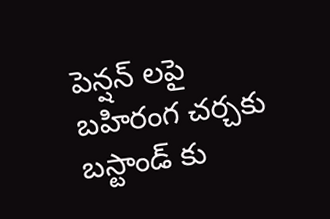పెన్షన్ లపై బహిరంగ చర్చకు బస్టాండ్ కు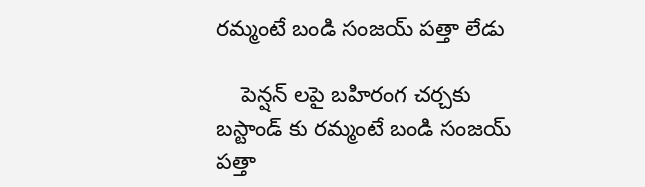రమ్మంటే బండి సంజయ్ పత్తా లేడు

    పెన్షన్ లపై బహిరంగ చర్చకు బస్టాండ్ కు రమ్మంటే బండి సంజయ్ పత్తా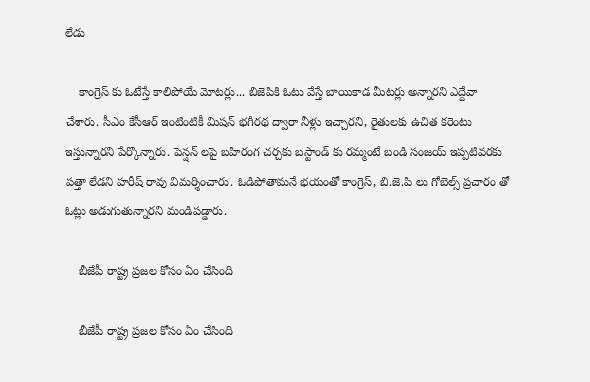లేడు

    కాంగ్రెస్ కు ఓటేస్తే కాలిపోయే మోటర్లు... బిజెపికి ఓటు వేస్తే బాయికాడ మీటర్లు అన్నారని ఎద్దేవా చేశారు. సీఎం కేసీఆర్ ఇంటింటికీ మిషన్ భగీరథ ద్వారా నీళ్లు ఇచ్చారని, రైతులకు ఉచిత కరెంటు ఇస్తున్నారని పేర్కొన్నారు. పెన్షన్ లపై బహిరంగ చర్చకు బస్టాండ్ కు రమ్మంటే బండి సంజయ్ ఇప్పటివరకు పత్తా లేడని హరీష్ రావు విమర్శించారు. ఓడిపోతామనే భయంతో కాంగ్రెస్, బి.జె.పి లు గోబెల్స్ ప్రచారం తో ఓట్లు అడుగుతున్నారని మండిపడ్డారు.

    బీజేపీ రాష్ట్ర ప్రజల కోసం ఏం చేసింది

    బీజేపీ రాష్ట్ర ప్రజల కోసం ఏం చేసింది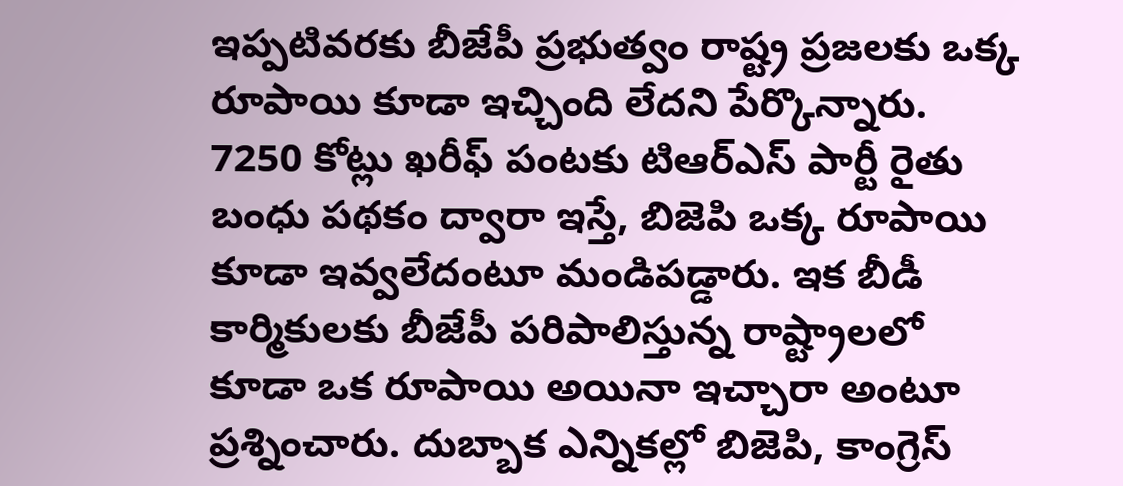ఇప్పటివరకు బీజేపీ ప్రభుత్వం రాష్ట్ర ప్రజలకు ఒక్క రూపాయి కూడా ఇచ్చింది లేదని పేర్కొన్నారు. 7250 కోట్లు ఖరీఫ్ పంటకు టిఆర్ఎస్ పార్టీ రైతు బంధు పథకం ద్వారా ఇస్తే, బిజెపి ఒక్క రూపాయి కూడా ఇవ్వలేదంటూ మండిపడ్డారు. ఇక బీడీ కార్మికులకు బీజేపీ పరిపాలిస్తున్న రాష్ట్రాలలో కూడా ఒక రూపాయి అయినా ఇచ్చారా అంటూ ప్రశ్నించారు. దుబ్బాక ఎన్నికల్లో బిజెపి, కాంగ్రెస్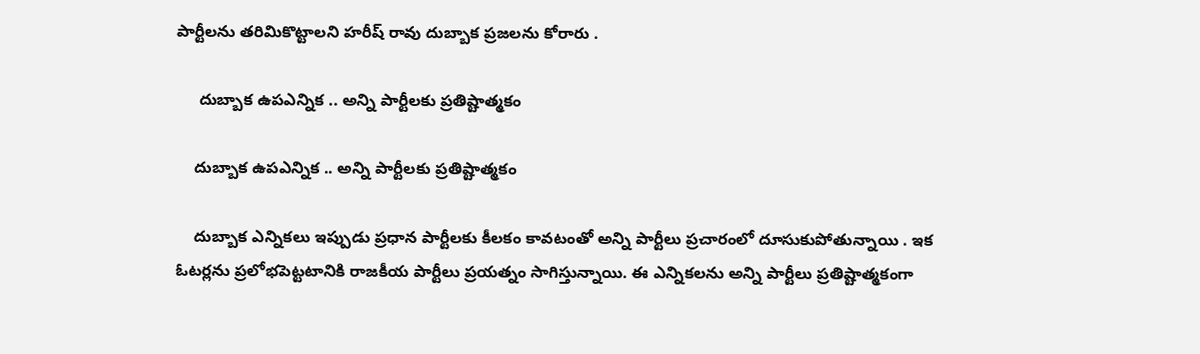పార్టీలను తరిమికొట్టాలని హరీష్ రావు దుబ్బాక ప్రజలను కోరారు .

     దుబ్బాక ఉపఎన్నిక .. అన్ని పార్టీలకు ప్రతిష్టాత్మకం

    దుబ్బాక ఉపఎన్నిక .. అన్ని పార్టీలకు ప్రతిష్టాత్మకం

    దుబ్బాక ఎన్నికలు ఇప్పుడు ప్రధాన పార్టీలకు కీలకం కావటంతో అన్ని పార్టీలు ప్రచారంలో దూసుకుపోతున్నాయి . ఇక ఓటర్లను ప్రలోభపెట్టటానికి రాజకీయ పార్టీలు ప్రయత్నం సాగిస్తున్నాయి. ఈ ఎన్నికలను అన్ని పార్టీలు ప్రతిష్టాత్మకంగా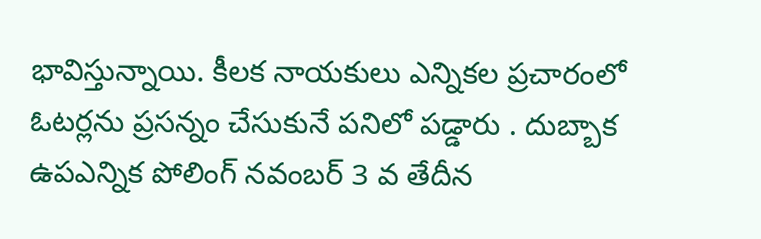భావిస్తున్నాయి. కీలక నాయకులు ఎన్నికల ప్రచారంలో ఓటర్లను ప్రసన్నం చేసుకునే పనిలో పడ్డారు . దుబ్బాక ఉపఎన్నిక పోలింగ్ నవంబర్ 3 వ తేదీన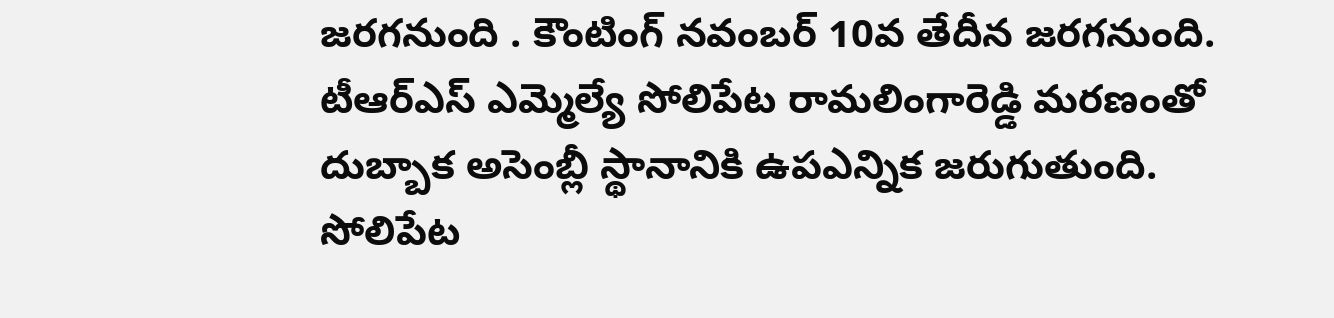జరగనుంది . కౌంటింగ్ నవంబర్ 10వ తేదీన జరగనుంది. టీఆర్ఎస్ ఎమ్మెల్యే సోలిపేట రామలింగారెడ్డి మరణంతో దుబ్బాక అసెంబ్లీ స్థానానికి ఉపఎన్నిక జరుగుతుంది. సోలిపేట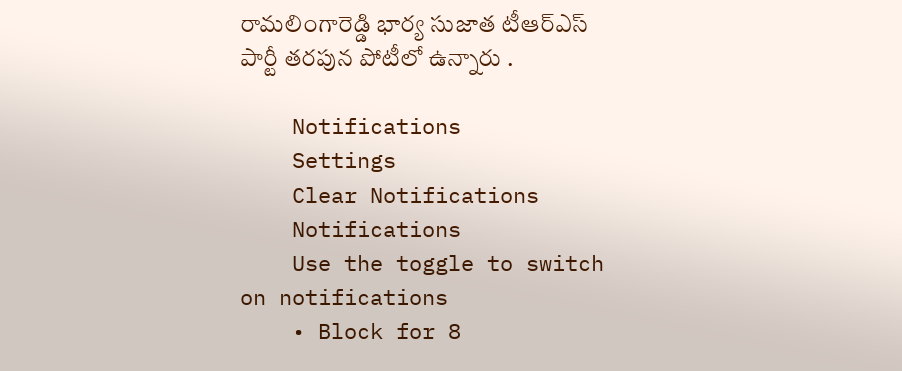రామలింగారెడ్డి భార్య సుజాత టీఆర్ఎస్ పార్టీ తరపున పోటీలో ఉన్నారు .

    Notifications
    Settings
    Clear Notifications
    Notifications
    Use the toggle to switch on notifications
    • Block for 8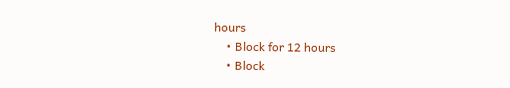hours
    • Block for 12 hours
    • Block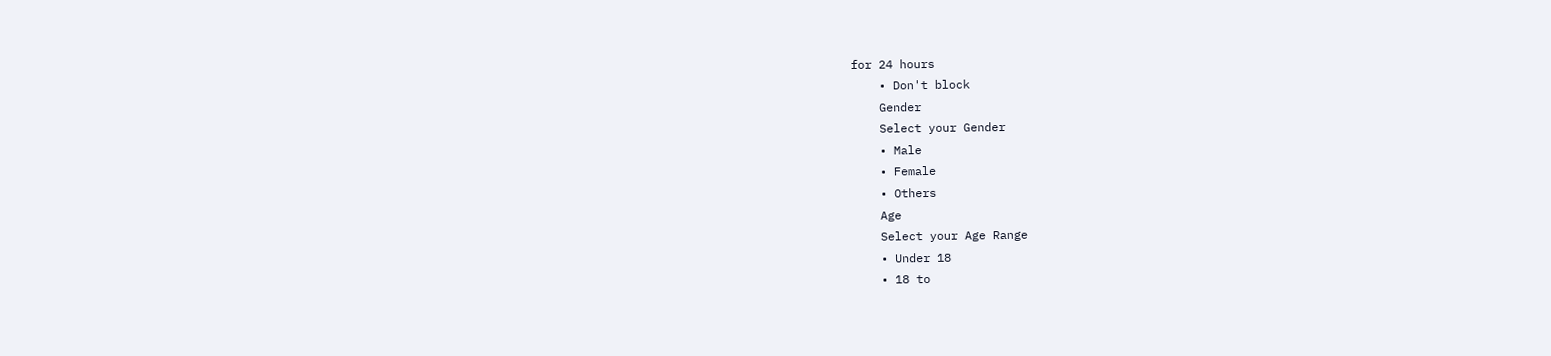for 24 hours
    • Don't block
    Gender
    Select your Gender
    • Male
    • Female
    • Others
    Age
    Select your Age Range
    • Under 18
    • 18 to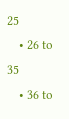25
    • 26 to 35
    • 36 to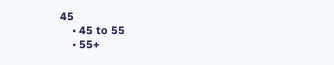45
    • 45 to 55
    • 55+